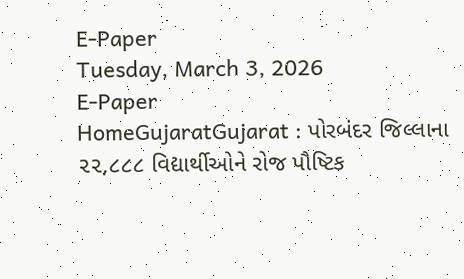E-Paper
Tuesday, March 3, 2026
E-Paper
HomeGujaratGujarat : પોરબંદર જિલ્લાના ૨૨,૮૮૮ વિદ્યાર્થીઓને રોજ પૌષ્ટિક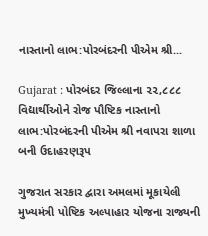નાસ્તાનો લાભ:પોરબંદરની પીએમ શ્રી...

Gujarat : પોરબંદર જિલ્લાના ૨૨,૮૮૮ વિદ્યાર્થીઓને રોજ પૌષ્ટિક નાસ્તાનો લાભ:પોરબંદરની પીએમ શ્રી નવાપરા શાળા બની ઉદાહરણરૂપ

ગુજરાત સરકાર દ્વારા અમલમાં મૂકાયેલી મુખ્યમંત્રી પોષ્ટિક અલ્પાહાર યોજના રાજ્યની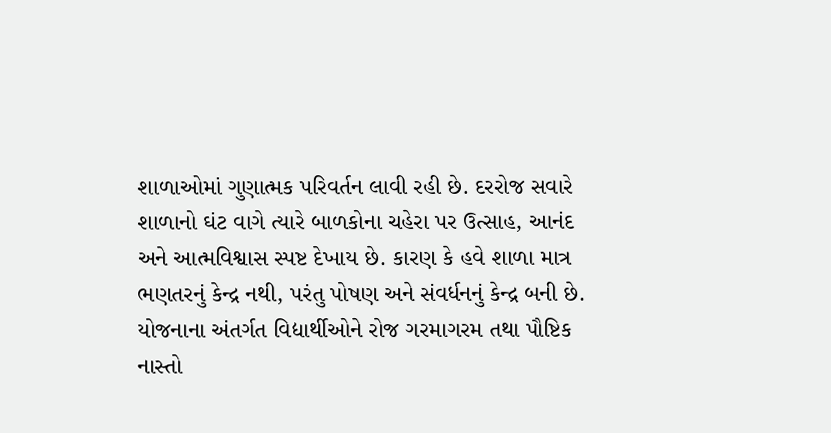શાળાઓમાં ગુણાત્મક પરિવર્તન લાવી રહી છે. દરરોજ સવારે શાળાનો ઘંટ વાગે ત્યારે બાળકોના ચહેરા પર ઉત્સાહ, આનંદ અને આત્મવિશ્વાસ સ્પષ્ટ દેખાય છે. કારણ કે હવે શાળા માત્ર ભણતરનું કેન્દ્ર નથી, પરંતુ પોષણ અને સંવર્ધનનું કેન્દ્ર બની છે.
યોજનાના અંતર્ગત વિદ્યાર્થીઓને રોજ ગરમાગરમ તથા પૌષ્ટિક નાસ્તો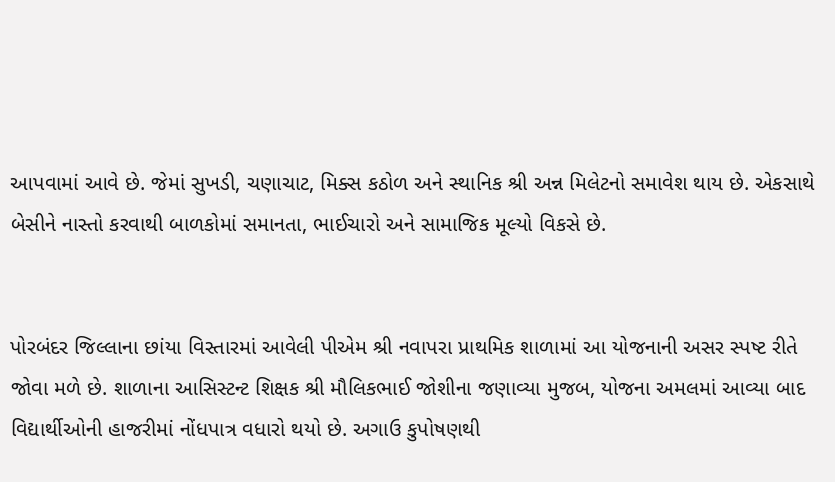આપવામાં આવે છે. જેમાં સુખડી, ચણાચાટ, મિક્સ કઠોળ અને સ્થાનિક શ્રી અન્ન મિલેટનો સમાવેશ થાય છે. એકસાથે બેસીને નાસ્તો કરવાથી બાળકોમાં સમાનતા, ભાઈચારો અને સામાજિક મૂલ્યો વિકસે છે.


પોરબંદર જિલ્લાના છાંયા વિસ્તારમાં આવેલી પીએમ શ્રી નવાપરા પ્રાથમિક શાળામાં આ યોજનાની અસર સ્પષ્ટ રીતે જોવા મળે છે. શાળાના આસિસ્ટન્ટ શિક્ષક શ્રી મૌલિકભાઈ જોશીના જણાવ્યા મુજબ, યોજના અમલમાં આવ્યા બાદ વિદ્યાર્થીઓની હાજરીમાં નોંધપાત્ર વધારો થયો છે. અગાઉ કુપોષણથી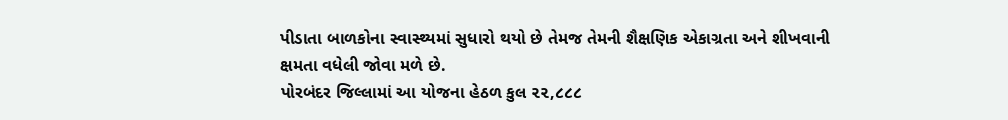પીડાતા બાળકોના સ્વાસ્થ્યમાં સુધારો થયો છે તેમજ તેમની શૈક્ષણિક એકાગ્રતા અને શીખવાની ક્ષમતા વધેલી જોવા મળે છે.
પોરબંદર જિલ્લામાં આ યોજના હેઠળ કુલ ૨૨,૮૮૮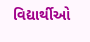વિદ્યાર્થીઓ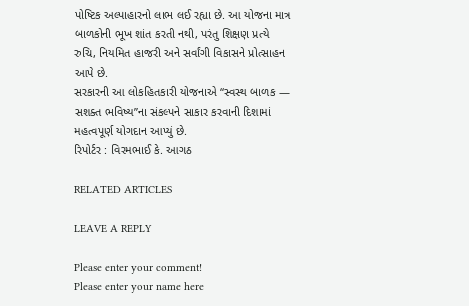પોષ્ટિક અલ્પાહારનો લાભ લઈ રહ્યા છે. આ યોજના માત્ર બાળકોની ભૂખ શાંત કરતી નથી, પરંતુ શિક્ષણ પ્રત્યે રુચિ, નિયમિત હાજરી અને સર્વાંગી વિકાસને પ્રોત્સાહન આપે છે.
સરકારની આ લોકહિતકારી યોજનાએ “સ્વસ્થ બાળક — સશક્ત ભવિષ્ય”ના સંકલ્પને સાકાર કરવાની દિશામાં મહત્વપૂર્ણ યોગદાન આપ્યું છે.
રિપોર્ટર : વિરમભાઈ કે. આગઠ

RELATED ARTICLES

LEAVE A REPLY

Please enter your comment!
Please enter your name here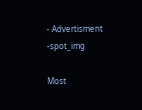- Advertisment -spot_img

Most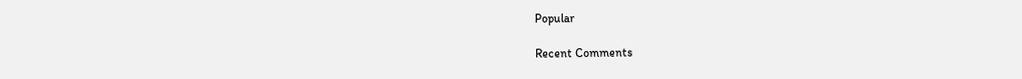Popular

Recent Comments